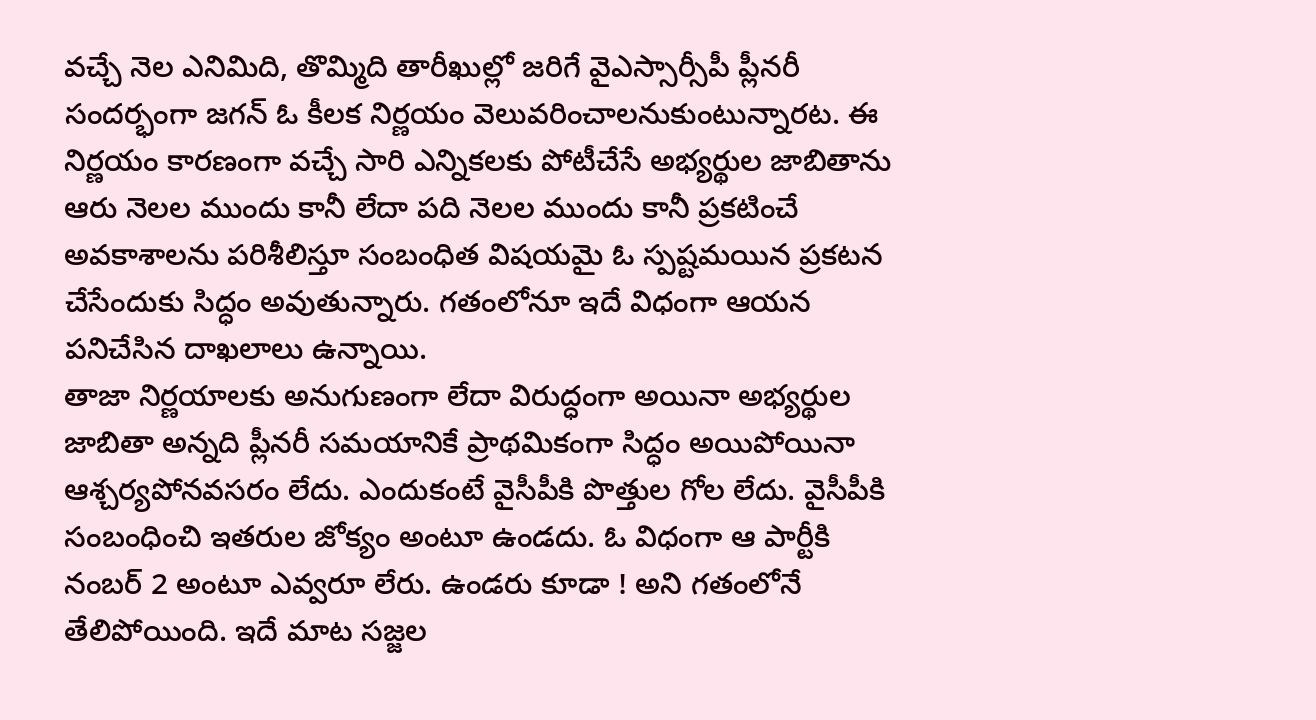వచ్చే నెల ఎనిమిది, తొమ్మిది తారీఖుల్లో జరిగే వైఎస్సార్సీపీ ప్లీనరీ సందర్భంగా జగన్ ఓ కీలక నిర్ణయం వెలువరించాలనుకుంటున్నారట. ఈ నిర్ణయం కారణంగా వచ్చే సారి ఎన్నికలకు పోటీచేసే అభ్యర్థుల జాబితాను ఆరు నెలల ముందు కానీ లేదా పది నెలల ముందు కానీ ప్రకటించే అవకాశాలను పరిశీలిస్తూ సంబంధిత విషయమై ఓ స్పష్టమయిన ప్రకటన చేసేందుకు సిద్ధం అవుతున్నారు. గతంలోనూ ఇదే విధంగా ఆయన పనిచేసిన దాఖలాలు ఉన్నాయి.
తాజా నిర్ణయాలకు అనుగుణంగా లేదా విరుద్ధంగా అయినా అభ్యర్థుల జాబితా అన్నది ప్లీనరీ సమయానికే ప్రాథమికంగా సిద్ధం అయిపోయినా ఆశ్చర్యపోనవసరం లేదు. ఎందుకంటే వైసీపీకి పొత్తుల గోల లేదు. వైసీపీకి సంబంధించి ఇతరుల జోక్యం అంటూ ఉండదు. ఓ విధంగా ఆ పార్టీకి నంబర్ 2 అంటూ ఎవ్వరూ లేరు. ఉండరు కూడా ! అని గతంలోనే తేలిపోయింది. ఇదే మాట సజ్జల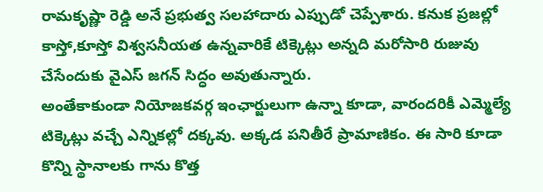రామకృష్ణా రెడ్డి అనే ప్రభుత్వ సలహాదారు ఎప్పుడో చెప్పేశారు. కనుక ప్రజల్లో కాస్తో,కూస్తో విశ్వసనీయత ఉన్నవారికే టిక్కెట్లు అన్నది మరోసారి రుజువు చేసేందుకు వైఎస్ జగన్ సిద్ధం అవుతున్నారు.
అంతేకాకుండా నియోజకవర్గ ఇంఛార్జులుగా ఉన్నా కూడా, వారందరికీ ఎమ్మెల్యే టిక్కెట్లు వచ్చే ఎన్నికల్లో దక్కవు. అక్కడ పనితీరే ప్రామాణికం. ఈ సారి కూడా కొన్ని స్థానాలకు గాను కొత్త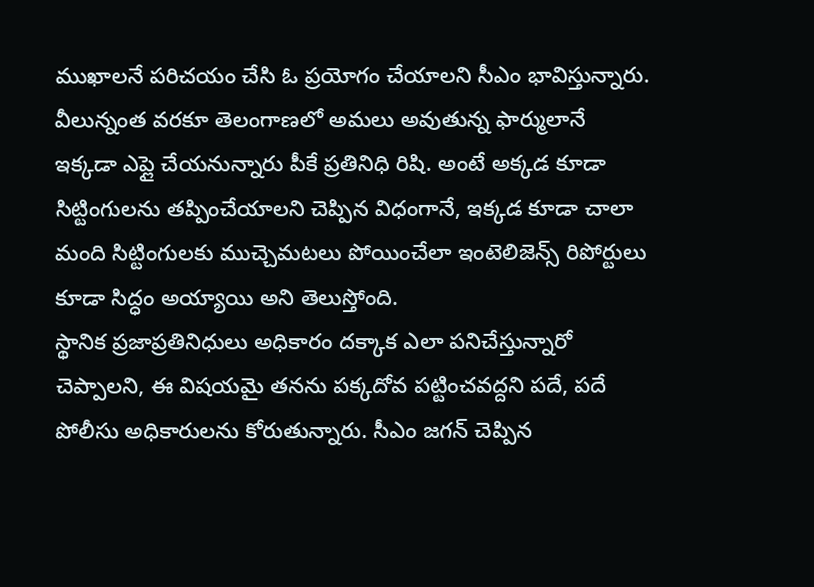ముఖాలనే పరిచయం చేసి ఓ ప్రయోగం చేయాలని సీఎం భావిస్తున్నారు. వీలున్నంత వరకూ తెలంగాణలో అమలు అవుతున్న ఫార్ములానే ఇక్కడా ఎప్లై చేయనున్నారు పీకే ప్రతినిధి రిషి. అంటే అక్కడ కూడా సిట్టింగులను తప్పించేయాలని చెప్పిన విధంగానే, ఇక్కడ కూడా చాలా మంది సిట్టింగులకు ముచ్చెమటలు పోయించేలా ఇంటెలిజెన్స్ రిపోర్టులు కూడా సిద్ధం అయ్యాయి అని తెలుస్తోంది.
స్థానిక ప్రజాప్రతినిధులు అధికారం దక్కాక ఎలా పనిచేస్తున్నారో చెప్పాలని, ఈ విషయమై తనను పక్కదోవ పట్టించవద్దని పదే, పదే పోలీసు అధికారులను కోరుతున్నారు. సీఎం జగన్ చెప్పిన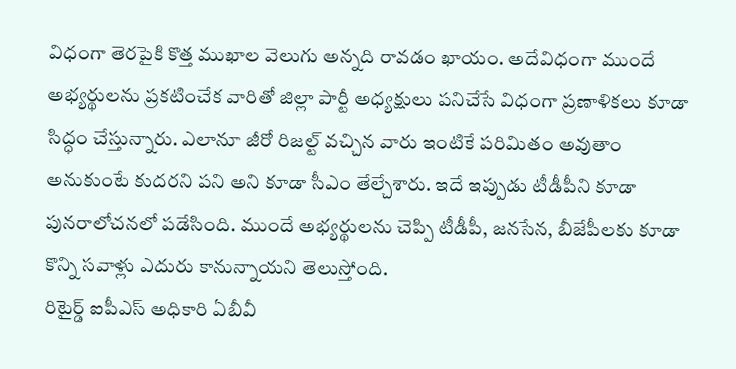విధంగా తెరపైకి కొత్త ముఖాల వెలుగు అన్నది రావడం ఖాయం. అదేవిధంగా ముందే అభ్యర్థులను ప్రకటించేక వారితో జిల్లా పార్టీ అధ్యక్షులు పనిచేసే విధంగా ప్రణాళికలు కూడా సిద్ధం చేస్తున్నారు. ఎలానూ జీరో రిజల్ట్ వచ్చిన వారు ఇంటికే పరిమితం అవుతాం అనుకుంటే కుదరని పని అని కూడా సీఎం తేల్చేశారు. ఇదే ఇప్పుడు టీడీపీని కూడా పునరాలోచనలో పడేసింది. ముందే అభ్యర్థులను చెప్పి టీడీపీ, జనసేన, బీజేపీలకు కూడా కొన్ని సవాళ్లు ఎదురు కానున్నాయని తెలుస్తోంది.
రిటైర్డ్ ఐపీఎస్ అధికారి ఏబీవీ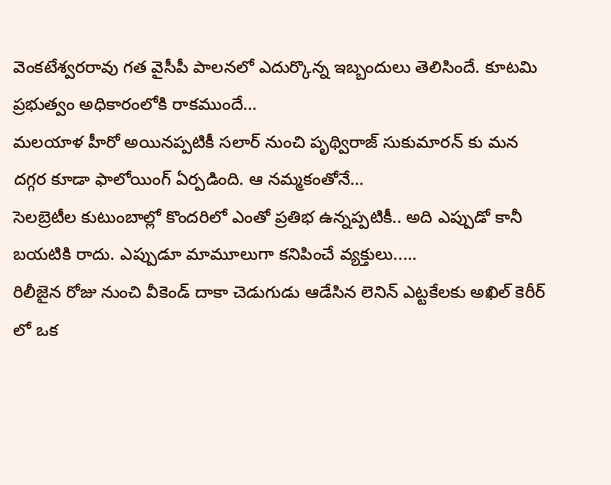వెంకటేశ్వరరావు గత వైసీపీ పాలనలో ఎదుర్కొన్న ఇబ్బందులు తెలిసిందే. కూటమి ప్రభుత్వం అధికారంలోకి రాకముందే…
మలయాళ హీరో అయినప్పటికీ సలార్ నుంచి పృథ్విరాజ్ సుకుమారన్ కు మన దగ్గర కూడా ఫాలోయింగ్ ఏర్పడింది. ఆ నమ్మకంతోనే…
సెలబ్రెటీల కుటుంబాల్లో కొందరిలో ఎంతో ప్రతిభ ఉన్నప్పటికీ.. అది ఎప్పుడో కానీ బయటికి రాదు. ఎప్పుడూ మామూలుగా కనిపించే వ్యక్తులు..…
రిలీజైన రోజు నుంచి వీకెండ్ దాకా చెడుగుడు ఆడేసిన లెనిన్ ఎట్టకేలకు అఖిల్ కెరీర్ లో ఒక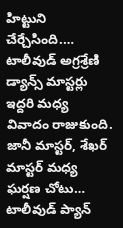హిట్టుని చేర్చేసింది.…
టాలీవుడ్ అగ్రశ్రేణి డ్యాన్స్ మాస్టర్లు ఇద్దరి మధ్య వివాదం రాజుకుంది. జానీ మాస్టర్, శేఖర్ మాస్టర్ మధ్య ఘర్షణ చోటు…
టాలీవుడ్ ప్యాన్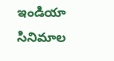ఇండియా సినిమాల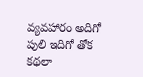వ్యవహారం అదిగో పులి ఇదిగో తోక కథలా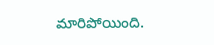మారిపోయింది.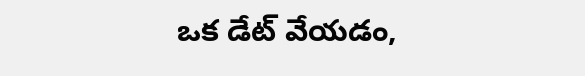ఒక డేట్ వేయడం,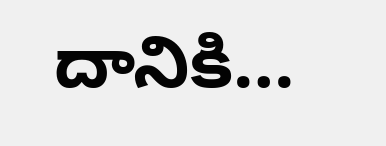దానికి…